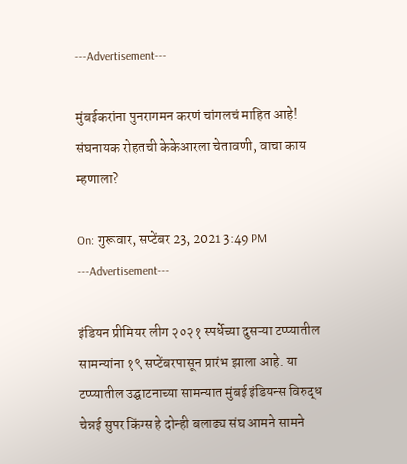---Advertisement---

मुंबईकरांना पुनरागमन करणं चांगलचं माहित आहे! संघनायक रोहतची केकेआरला चेतावणी, वाचा काय म्हणाला?

On: गुरूवार, सप्टेंबर 23, 2021 3:49 PM
---Advertisement---

इंडियन प्रीमियर लीग २०२१ स्पर्धेच्या दुसऱ्या टप्प्यातील सामन्यांना १९ सप्टेंबरपासून प्रारंभ झाला आहे. या टप्प्यातील उद्घाटनाच्या सामन्यात मुंबई इंडियन्स विरुद्ध चेन्नई सुपर किंग्स हे दोन्ही बलाढ्य संघ आमने सामने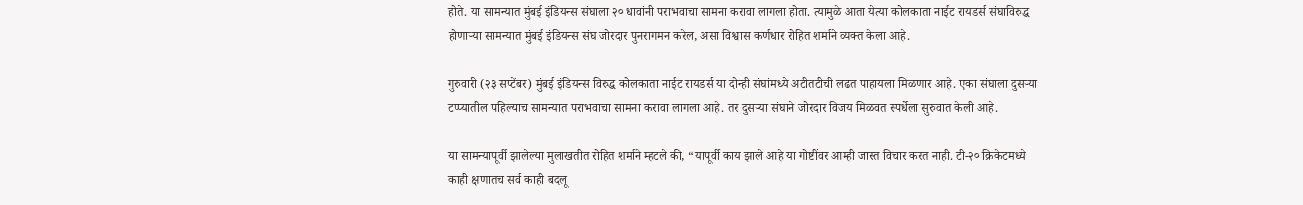होते. या सामन्यात मुंबई इंडियन्स संघाला २० धावांनी पराभवाचा सामना करावा लागला होता. त्यामुळे आता येत्या कोलकाता नाईट रायडर्स संघाविरुद्ध होणाऱ्या सामन्यात मुंबई इंडियन्स संघ जोरदार पुनरागमन करेल, असा विश्वास कर्णधार रोहित शर्माने व्यक्त केला आहे.

गुरुवारी (२३ सप्टेंबर) मुंबई इंडियन्स विरुद्ध कोलकाता नाईट रायडर्स या दोन्ही संघांमध्ये अटीतटीची लढत पाहायला मिळणार आहे. एका संघाला दुसऱ्या टप्प्यातील पहिल्याच सामन्यात पराभवाचा सामना करावा लागला आहे. तर दुसऱ्या संघाने जोरदार विजय मिळवत स्पर्धेला सुरुवात केली आहे.

या सामन्यापूर्वी झालेल्या मुलाखतीत रोहित शर्माने म्हटले की, “यापूर्वी काय झाले आहे या गोष्टींवर आम्ही जास्त विचार करत नाही. टी-२० क्रिकेटमध्ये काही क्षणातच सर्व काही बदलू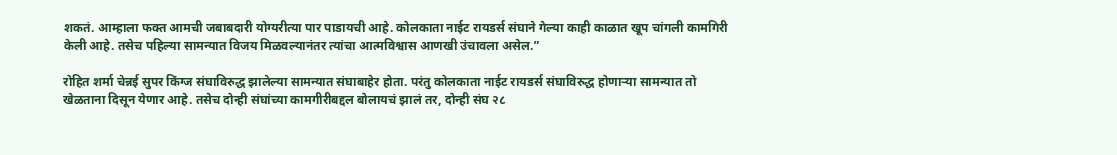शकतं. आम्हाला फक्त आमची जबाबदारी योग्यरीत्या पार पाडायची आहे. कोलकाता नाईट रायडर्स संघाने गेल्या काही काळात खूप चांगली कामगिरी केली आहे. तसेच पहिल्या सामन्यात विजय मिळवल्यानंतर त्यांचा आत्मविश्वास आणखी उंचावला असेल.”

रोहित शर्मा चेन्नई सुपर किंग्ज संघाविरुद्ध झालेल्या सामन्यात संघाबाहेर होता. परंतु कोलकाता नाईट रायडर्स संघाविरुद्ध होणाऱ्या सामन्यात तो खेळताना दिसून येणार आहे. तसेच दोन्ही संघांच्या कामगीरीबद्दल बोलायचं झालं तर, दोन्ही संघ २८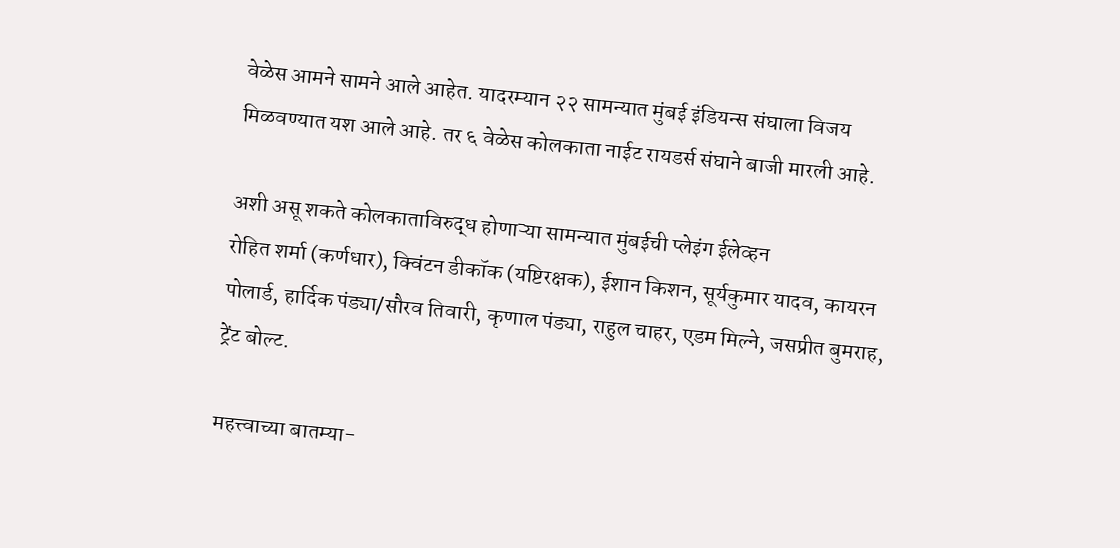वेळेस आमने सामने आले आहेत. यादरम्यान २२ सामन्यात मुंबई इंडियन्स संघाला विजय मिळवण्यात यश आले आहे. तर ६ वेळेस कोलकाता नाईट रायडर्स संघाने बाजी मारली आहे.

अशी असू शकते कोलकाताविरुद्ध होणाऱ्या सामन्यात मुंबईची प्लेइंग ईलेव्हन
रोहित शर्मा (कर्णधार), क्विंटन डीकॉक (यष्टिरक्षक), ईशान किशन, सूर्यकुमार यादव, कायरन पोलार्ड, हार्दिक पंड्या/सौरव तिवारी, कृणाल पंड्या, राहुल चाहर, एडम मिल्ने, जसप्रीत बुमराह, ट्रेंट बोल्ट.

महत्त्वाच्या बातम्या-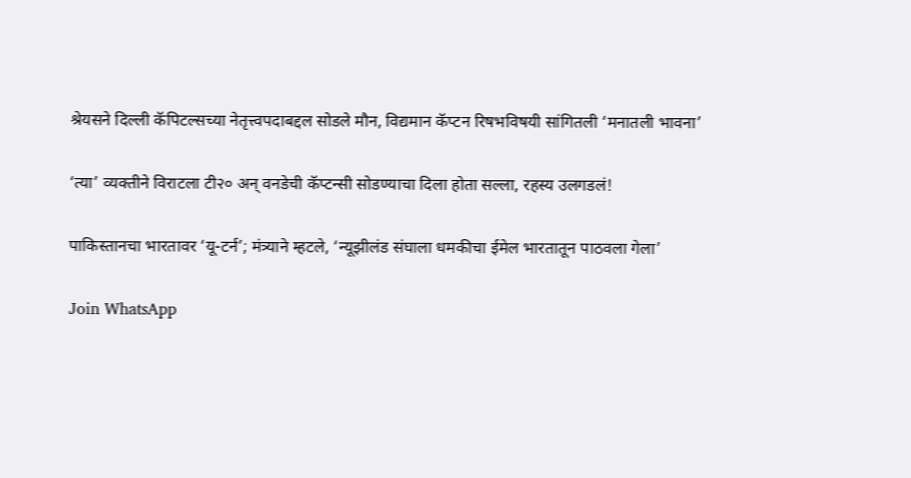श्रेयसने दिल्ली कॅपिटल्सच्या नेतृत्त्वपदाबद्दल सोडले मौन, विद्यमान कॅप्टन रिषभविषयी सांगितली ‘मनातली भावना’

‘त्या’ व्यक्तीने विराटला टी२० अन् वनडेची कॅप्टन्सी सोडण्याचा दिला होता सल्ला, रहस्य उलगडलं!

पाकिस्तानचा भारतावर ‘यू-टर्न’; मंत्र्याने म्हटले, ‘न्यूझीलंड संघाला धमकीचा ईमेल भारतातून पाठवला गेला’

Join WhatsApp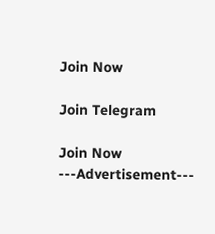Join Now

Join Telegram

Join Now
---Advertisement---